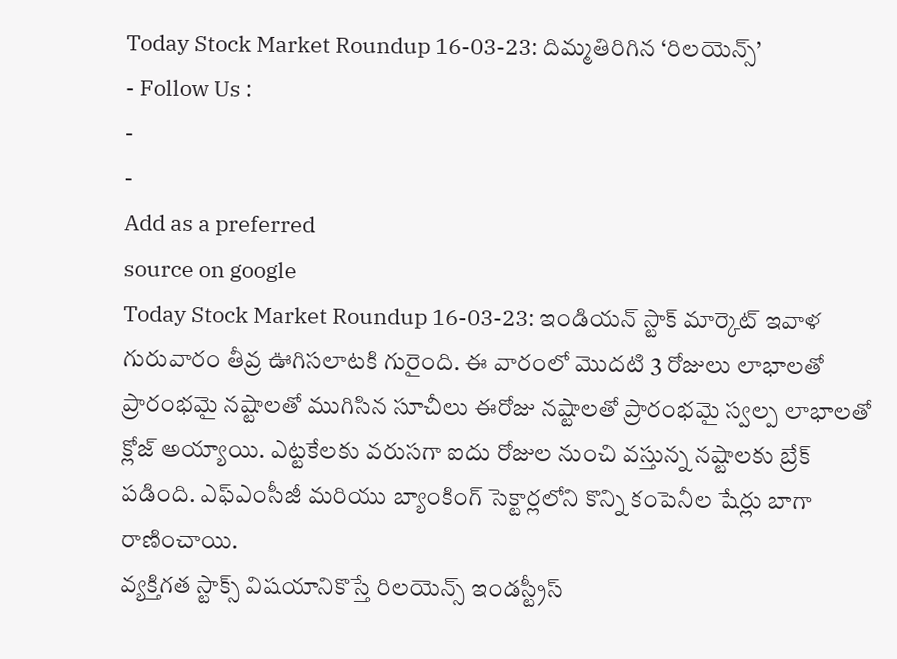Today Stock Market Roundup 16-03-23: దిమ్మతిరిగిన ‘రిలయెన్స్’
- Follow Us :
-
-
Add as a preferred
source on google
Today Stock Market Roundup 16-03-23: ఇండియన్ స్టాక్ మార్కెట్ ఇవాళ గురువారం తీవ్ర ఊగిసలాటకి గురైంది. ఈ వారంలో మొదటి 3 రోజులు లాభాలతో ప్రారంభమై నష్టాలతో ముగిసిన సూచీలు ఈరోజు నష్టాలతో ప్రారంభమై స్వల్ప లాభాలతో క్లోజ్ అయ్యాయి. ఎట్టకేలకు వరుసగా ఐదు రోజుల నుంచి వస్తున్న నష్టాలకు బ్రేక్ పడింది. ఎఫ్ఎంసీజీ మరియు బ్యాంకింగ్ సెక్టార్లలోని కొన్ని కంపెనీల షేర్లు బాగా రాణించాయి.
వ్యక్తిగత స్టాక్స్ విషయానికొస్తే రిలయెన్స్ ఇండస్ట్రీస్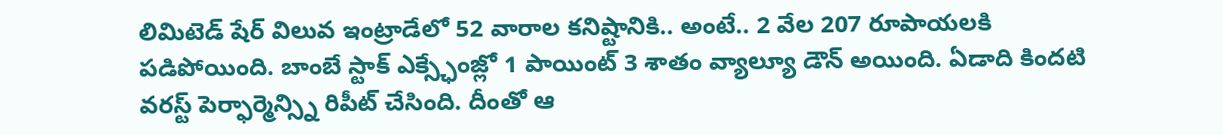లిమిటెడ్ షేర్ విలువ ఇంట్రాడేలో 52 వారాల కనిష్టానికి.. అంటే.. 2 వేల 207 రూపాయలకి పడిపోయింది. బాంబే స్టాక్ ఎక్స్ఛేంజ్లో 1 పాయింట్ 3 శాతం వ్యాల్యూ డౌన్ అయింది. ఏడాది కిందటి వరస్ట్ పెర్ఫార్మెన్స్ని రిపీట్ చేసింది. దీంతో ఆ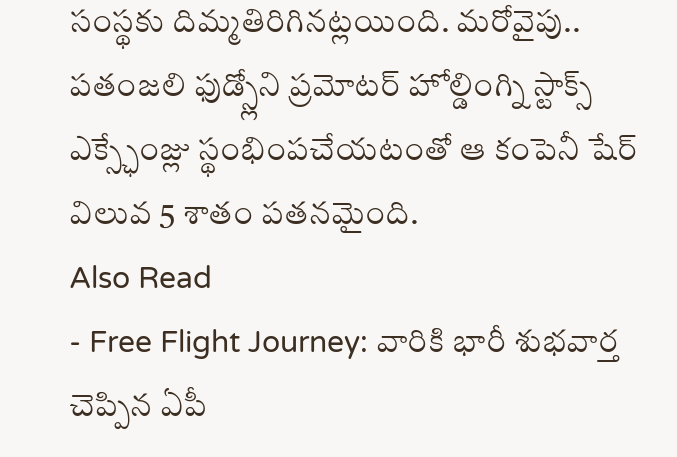సంస్థకు దిమ్మతిరిగినట్లయింది. మరోవైపు.. పతంజలి ఫుడ్స్లోని ప్రమోటర్ హోల్డింగ్ని స్టాక్స్ ఎక్స్ఛేంజ్లు స్థంభింపచేయటంతో ఆ కంపెనీ షేర్ విలువ 5 శాతం పతనమైంది.
Also Read
- Free Flight Journey: వారికి భారీ శుభవార్త చెప్పిన ఏపీ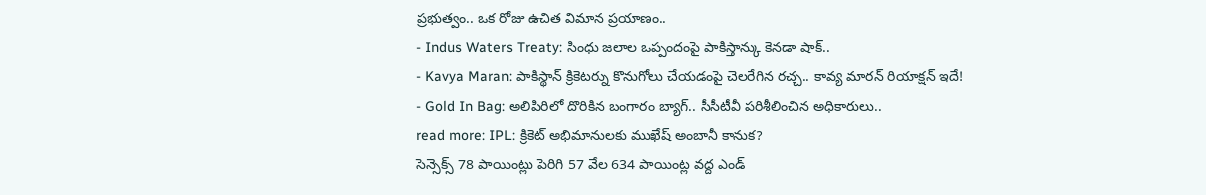ప్రభుత్వం.. ఒక రోజు ఉచిత విమాన ప్రయాణం..
- Indus Waters Treaty: సింధు జలాల ఒప్పందంపై పాకిస్తాన్కు కెనడా షాక్..
- Kavya Maran: పాకిస్థాన్ క్రికెటర్ను కొనుగోలు చేయడంపై చెలరేగిన రచ్చ.. కావ్య మారన్ రియాక్షన్ ఇదే!
- Gold In Bag: అలిపిరిలో దొరికిన బంగారం బ్యాగ్.. సీసీటీవీ పరిశీలించిన అధికారులు..
read more: IPL: క్రికెట్ అభిమానులకు ముఖేష్ అంబానీ కానుక?
సెన్సెక్స్ 78 పాయింట్లు పెరిగి 57 వేల 634 పాయింట్ల వద్ద ఎండ్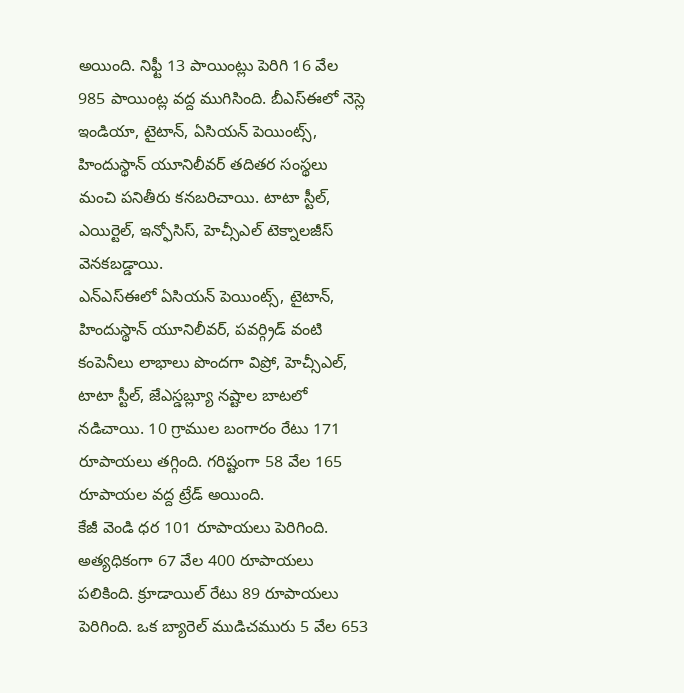అయింది. నిఫ్టీ 13 పాయింట్లు పెరిగి 16 వేల 985 పాయింట్ల వద్ద ముగిసింది. బీఎస్ఈలో నెస్లె ఇండియా, టైటాన్, ఏసియన్ పెయింట్స్, హిందుస్థాన్ యూనిలీవర్ తదితర సంస్థలు మంచి పనితీరు కనబరిచాయి. టాటా స్టీల్, ఎయిర్టెల్, ఇన్ఫోసిస్, హెచ్సీఎల్ టెక్నాలజీస్ వెనకబడ్డాయి.
ఎన్ఎస్ఈలో ఏసియన్ పెయింట్స్, టైటాన్, హిందుస్థాన్ యూనిలీవర్, పవర్గ్రిడ్ వంటి కంపెనీలు లాభాలు పొందగా విప్రో, హెచ్సీఎల్, టాటా స్టీల్, జేఎస్డబ్ల్యూ నష్టాల బాటలో నడిచాయి. 10 గ్రాముల బంగారం రేటు 171 రూపాయలు తగ్గింది. గరిష్టంగా 58 వేల 165 రూపాయల వద్ద ట్రేడ్ అయింది.
కేజీ వెండి ధర 101 రూపాయలు పెరిగింది. అత్యధికంగా 67 వేల 400 రూపాయలు పలికింది. క్రూడాయిల్ రేటు 89 రూపాయలు పెరిగింది. ఒక బ్యారెల్ ముడిచమురు 5 వేల 653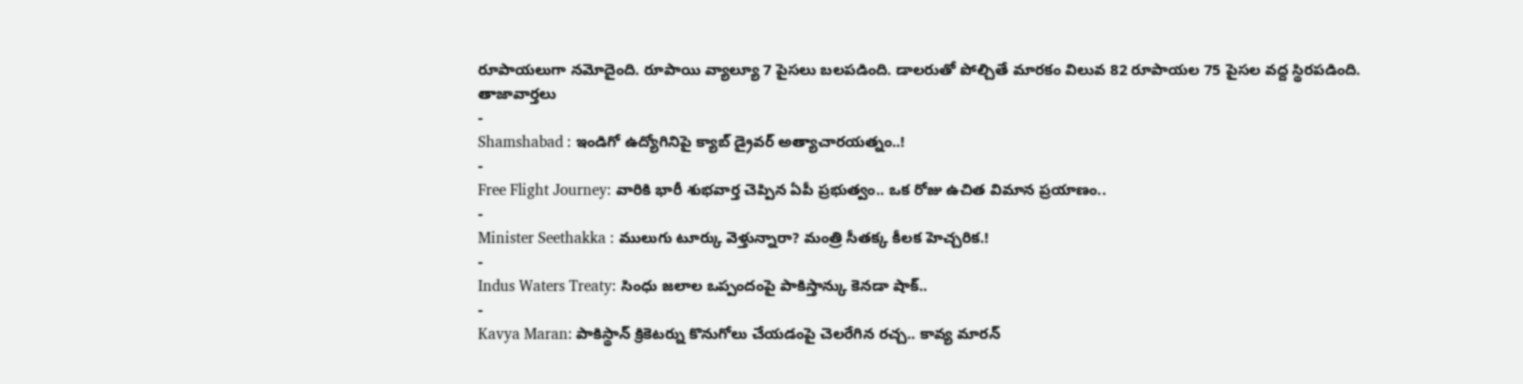రూపాయలుగా నమోదైంది. రూపాయి వ్యాల్యూ 7 పైసలు బలపడింది. డాలరుతో పోల్చితే మారకం విలువ 82 రూపాయల 75 పైసల వద్ద స్థిరపడింది.
తాజావార్తలు
-
Shamshabad : ఇండిగో ఉద్యోగినిపై క్యాబ్ డ్రైవర్ అత్యాచారయత్నం..!
-
Free Flight Journey: వారికి భారీ శుభవార్త చెప్పిన ఏపీ ప్రభుత్వం.. ఒక రోజు ఉచిత విమాన ప్రయాణం..
-
Minister Seethakka : ములుగు టూర్కు వెళ్తున్నారా? మంత్రి సీతక్క కీలక హెచ్చరిక.!
-
Indus Waters Treaty: సింధు జలాల ఒప్పందంపై పాకిస్తాన్కు కెనడా షాక్..
-
Kavya Maran: పాకిస్థాన్ క్రికెటర్ను కొనుగోలు చేయడంపై చెలరేగిన రచ్చ.. కావ్య మారన్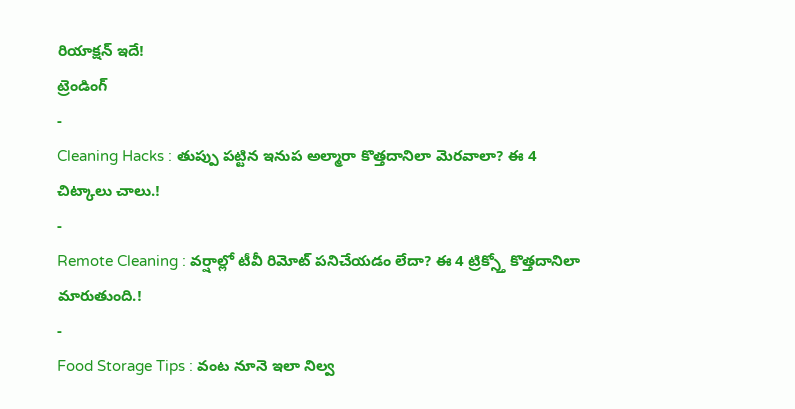రియాక్షన్ ఇదే!
ట్రెండింగ్
-
Cleaning Hacks : తుప్పు పట్టిన ఇనుప అల్మారా కొత్తదానిలా మెరవాలా? ఈ 4 చిట్కాలు చాలు.!
-
Remote Cleaning : వర్షాల్లో టీవీ రిమోట్ పనిచేయడం లేదా? ఈ 4 ట్రిక్స్తో కొత్తదానిలా మారుతుంది.!
-
Food Storage Tips : వంట నూనె ఇలా నిల్వ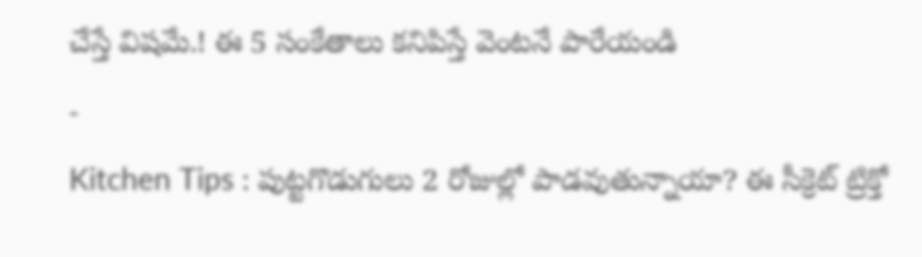చేస్తే విషమే.! ఈ 5 సంకేతాలు కనిపిస్తే వెంటనే పారేయండి
-
Kitchen Tips : పుట్టగొడుగులు 2 రోజుల్లో పాడవుతున్నాయా? ఈ సీక్రెట్ ట్రిక్తో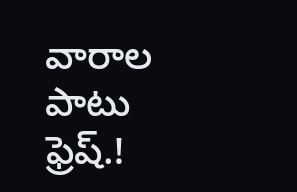వారాల పాటు ఫ్రెష్.!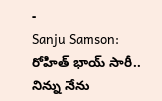-
Sanju Samson: రోహిత్ భాయ్ సారీ.. నిన్ను నేను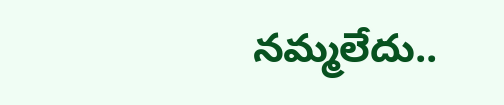నమ్మలేదు..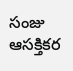సంజు ఆసక్తికర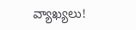వ్యాఖ్యలు!